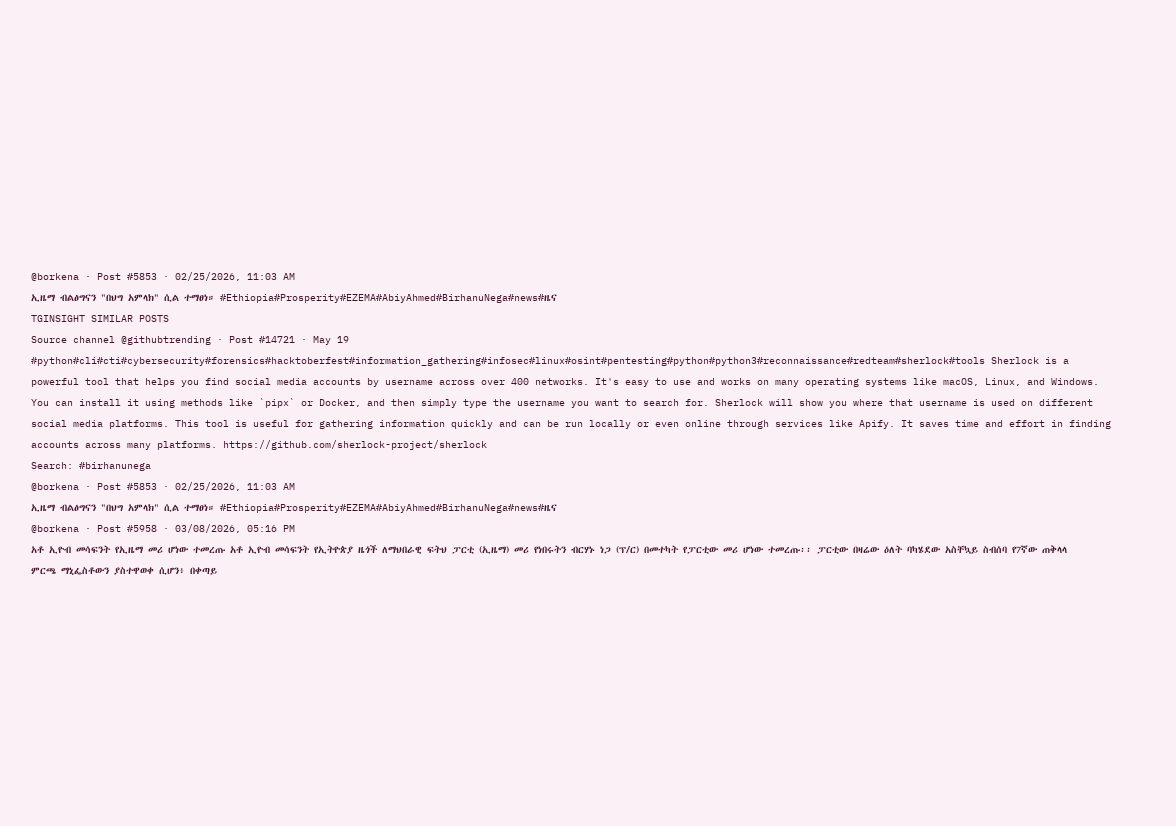@borkena · Post #5853 · 02/25/2026, 11:03 AM
ኢዜማ ብልፅግናን "በህግ አምላክ" ሲል ተማፀነ። #Ethiopia#Prosperity#EZEMA#AbiyAhmed#BirhanuNega#news#ዜና
TGINSIGHT SIMILAR POSTS
Source channel @githubtrending · Post #14721 · May 19
#python#cli#cti#cybersecurity#forensics#hacktoberfest#information_gathering#infosec#linux#osint#pentesting#python#python3#reconnaissance#redteam#sherlock#tools Sherlock is a powerful tool that helps you find social media accounts by username across over 400 networks. It's easy to use and works on many operating systems like macOS, Linux, and Windows. You can install it using methods like `pipx` or Docker, and then simply type the username you want to search for. Sherlock will show you where that username is used on different social media platforms. This tool is useful for gathering information quickly and can be run locally or even online through services like Apify. It saves time and effort in finding accounts across many platforms. https://github.com/sherlock-project/sherlock
Search: #birhanunega
@borkena · Post #5853 · 02/25/2026, 11:03 AM
ኢዜማ ብልፅግናን "በህግ አምላክ" ሲል ተማፀነ። #Ethiopia#Prosperity#EZEMA#AbiyAhmed#BirhanuNega#news#ዜና
@borkena · Post #5958 · 03/08/2026, 05:16 PM
አቶ ኢዮብ መሳፍንት የኢዜማ መሪ ሆነው ተመረጡ አቶ ኢዮብ መሳፍንት የኢትዮጵያ ዜጎች ለማህበራዊ ፍትህ ፓርቲ (ኢዜማ) መሪ የነበሩትን ብርሃኑ ነጋ (ፕ/ር) በመተካት የፓርቲው መሪ ሆነው ተመረጡ፡፡ ፓርቲው በዛሬው ዕለት ባካሄደው አስቸኳይ ስብሰባ የ7ኛው ጠቅላላ ምርጫ ማኒፌስቶውን ያስተዋወቀ ሲሆን፥ በቀጣይ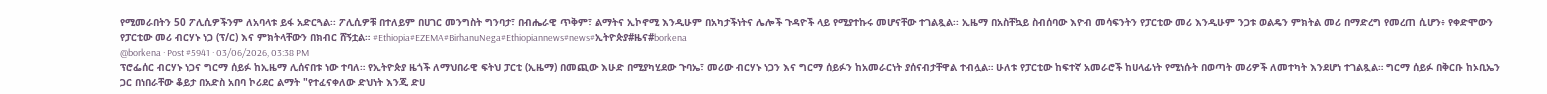የሚመራበትን 50 ፖሊሲዎችንም ለአባላቱ ይፋ አድርጓል፡፡ ፖሊሲዎቹ በተለይም በሀገር መንግስት ግንባታ፣ በብሔራዊ ጥቅም፣ ልማትና ኢኮኖሚ እንዲሁም በአካታችነትና ሌሎች ጉዳዮች ላይ የሚያተኩሩ መሆናቸው ተገልጿል፡፡ ኢዜማ በአስቸኳይ ስብሰባው እዮብ መሳፍንትን የፓርቲው መሪ እንዲሁም ንጋቱ ወልዴን ምክትል መሪ በማድረግ የመረጠ ሲሆን፥ የቀድሞውን የፓርቲው መሪ ብርሃኑ ነጋ (ፕ/ር) እና ምክትላቸውን በክብር ሸኝቷል። #Ethiopia#EZEMA#BirhanuNega#Ethiopiannews#news#ኢትዮጵያ#ዜና#borkena
@borkena · Post #5941 · 03/06/2026, 03:38 PM
ፕሮፌሰር ብርሃኑ ነጋና ግርማ ሰይፉ ከኢዜማ ሊሰናበቱ ነው ተባለ። የኢትዮጵያ ዜጎች ለማህበራዊ ፍትህ ፓርቲ (ኢዜማ) በመጪው እሁድ በሚያካሂደው ጉባኤ፣ መሪው ብርሃኑ ነጋን እና ግርማ ሰይፉን ከአመራርነት ያሰናብታቸዋል ተብሏል። ሁለቱ የፓርቲው ከፍተኛ አመራሮች ከሀላፊነት የሚነሱት በወጣት መሪዎች ለመተካት እንደሆነ ተገልጿል። ግርማ ሰይፉ በቅርቡ ከኦቢኤን ጋር በነበራቸው ቆይታ በአድስ አበባ ኮሪደር ልማት "የተፈናቀለው ድህነት እንጂ ድሀ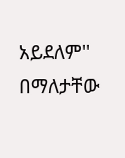አይደለም'' በማለታቸው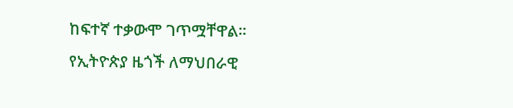ከፍተኛ ተቃውሞ ገጥሟቸዋል። የኢትዮጵያ ዜጎች ለማህበራዊ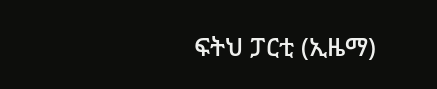ፍትህ ፓርቲ (ኢዜማ)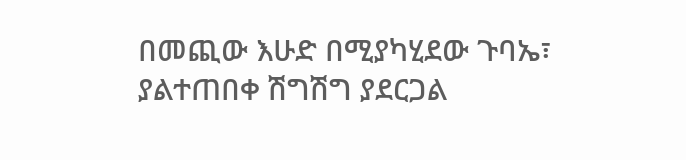በመጪው እሁድ በሚያካሂደው ጉባኤ፣ ያልተጠበቀ ሽግሽግ ያደርጋል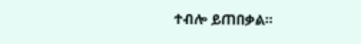ተብሎ ይጠበቃል።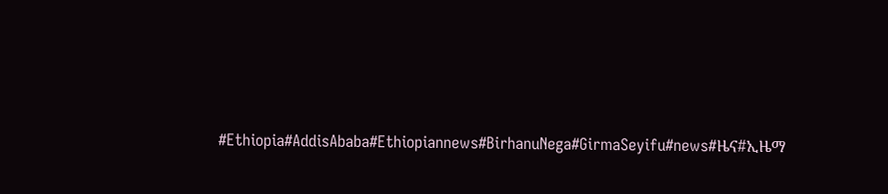#Ethiopia#AddisAbaba#Ethiopiannews#BirhanuNega#GirmaSeyifu#news#ዜና#ኢዜማ